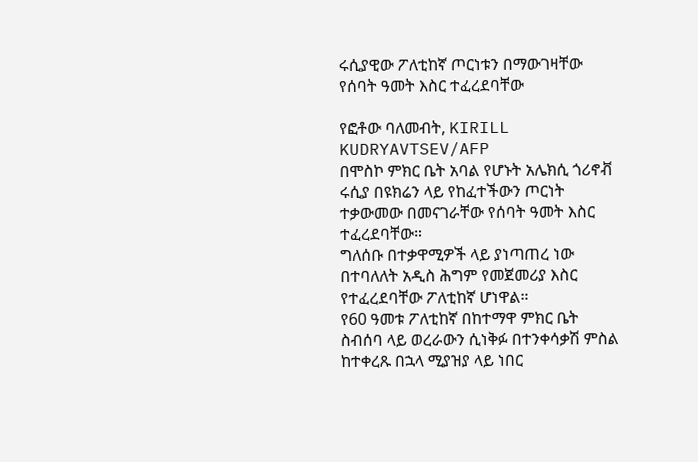ሩሲያዊው ፖለቲከኛ ጦርነቱን በማውገዛቸው የሰባት ዓመት እስር ተፈረደባቸው

የፎቶው ባለመብት, KIRILL KUDRYAVTSEV/AFP
በሞስኮ ምክር ቤት አባል የሆኑት አሌክሲ ጎሪኖቭ ሩሲያ በዩክሬን ላይ የከፈተችውን ጦርነት ተቃውመው በመናገራቸው የሰባት ዓመት እስር ተፈረደባቸው።
ግለሰቡ በተቃዋሚዎች ላይ ያነጣጠረ ነው በተባለለት አዲስ ሕግም የመጀመሪያ እስር የተፈረደባቸው ፖለቲከኛ ሆነዋል።
የ60 ዓመቱ ፖለቲከኛ በከተማዋ ምክር ቤት ስብሰባ ላይ ወረራውን ሲነቅፉ በተንቀሳቃሽ ምስል ከተቀረጹ በኋላ ሚያዝያ ላይ ነበር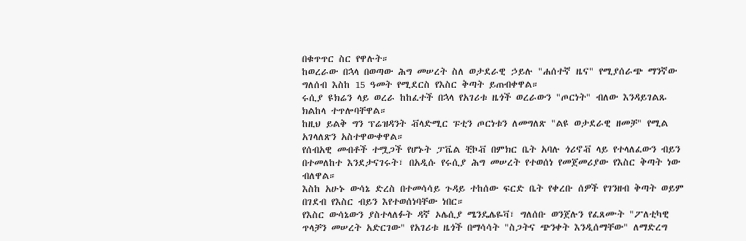በቁጥጥር ስር የዋሉት።
ከወረራው በኋላ በወጣው ሕግ መሠረት ስለ ወታደራዊ ኃይሉ "ሐሰተኛ ዜና" የሚያሰራጭ ማንኛው ግለሰብ እስከ 15 ዓመት የሚደርስ የእስር ቅጣት ይጠብቀዋል።
ሩሲያ ዩክሬን ላይ ወረራ ከከፈተች በኋላ የአገሪቱ ዜጎች ወረራውን "ጦርነት" ብለው እንዳይገልጹ ክልከላ ተጥሎባቸዋል።
ከዚህ ይልቅ ግን ፕሬዝዳንት ቭላድሚር ፑቲን ጦርነቱን ለመግለጽ "ልዩ ወታደራዊ ዘመቻ" የሚል አገላለጽን አስተዋውቀዋል።
የሰብአዊ መብቶች ተሟጋች የሆኑት ፓቬል ቺኮቭ በምክር ቤት አባሉ ጎሪኖቭ ላይ የተላለፈውን ብይን በተመለከተ እንደታናገሩት፣ በአዲሱ የሩሲያ ሕግ መሠረት የተወሰነ የመጀመሪያው የእስር ቅጣት ነው ብለዋል።
እስከ አሁኑ ውሳኔ ድረስ በተመሳሳይ ጉዳይ ተከሰው ፍርድ ቤት የቀረቡ ሰዎች የገንዘብ ቅጣት ወይም በገደብ የእስር ብይን እየተወሰነባቸው ነበር።
የእስር ውሳኔውን ያስተላለፉት ዳኛ ኦሌሲያ ሜንዴሌዬቫ፣ ግለሰቡ ወንጀሉን የፈጸሙት "ፖለቲካዊ ጥላቻን መሠረት አድርገው" የአገሪቱ ዜጎች በማሳሳት "ስጋትና ጭንቀት እንዲሰማቸው" ለማድረግ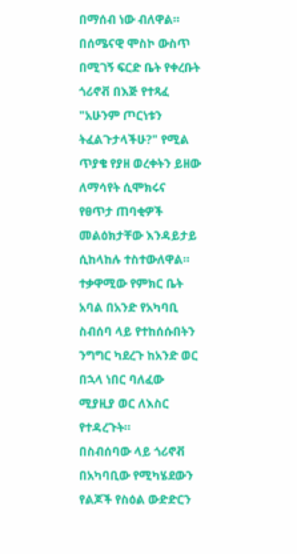በማሰብ ነው ብለዋል።
በሰሜናዊ ሞስኮ ውስጥ በሚገኝ ፍርድ ቤት የቀረቡት ጎሪኖቭ በእጅ የተጻፈ "አሁንም ጦርነቱን ትፈልጉታላችሁ?" የሚል ጥያቄ የያዘ ወረቀትን ይዘው ለማሳየት ሲሞክሩና የፀጥታ ጠባቂዎች መልዕክታቸው እንዳይታይ ሲከላከሉ ተስተውለዋል።
ተቃዋሚው የምክር ቤት አባል በአንድ የአካባቢ ስብሰባ ላይ የተከሰሱበትን ንግግር ካደረጉ ከአንድ ወር በኋላ ነበር ባለፈው ሚያዚያ ወር ለእስር የተዳረጉት።
በስብሰባው ላይ ጎሪኖቭ በአካባቢው የሚካሄደውን የልጆች የስዕል ውድድርን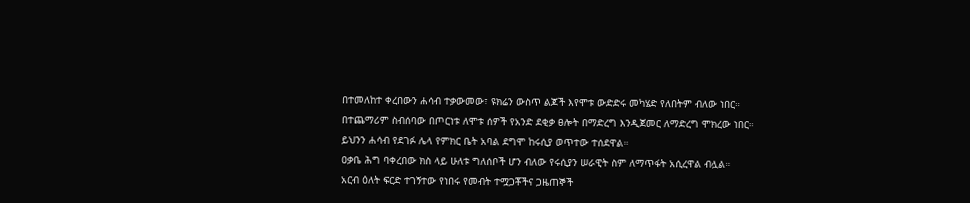በተመለከተ ቀረበውን ሐሳብ ተቃውመው፣ ዩክሬን ውስጥ ልጆች እየሞቱ ውድድሩ መካሄድ የለበትም ብለው ነበር።
በተጨማሪም ስብሰባው በጦርነቱ ለሞቱ ሰዎች የአንድ ደቂቃ ፀሎት በማድረግ እንዲጀመር ለማድረግ ሞክረው ነበር።
ይህንን ሐሳብ የደገፉ ሌላ የምክር ቤት አባል ደግሞ ከሩሲያ ወጥተው ተሰደዋል።
ዐቃቤ ሕግ ባቀረበው ክስ ላይ ሁለቱ ግለሰቦች ሆን ብለው የሩሲያን ሠራዊት ስም ለማጥፋት አሲረዋል ብሏል።
አርብ ዕለት ፍርድ ተገኝተው የነበሩ የመብት ተሟጋቾችና ጋዜጠኞች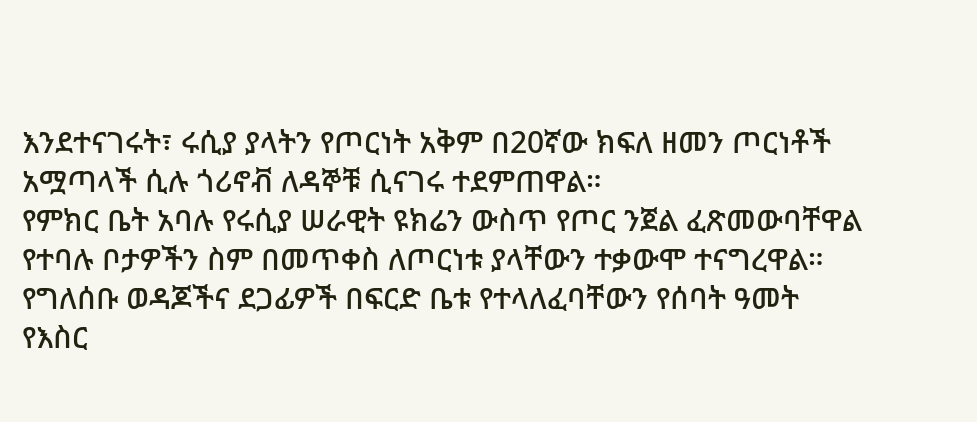እንደተናገሩት፣ ሩሲያ ያላትን የጦርነት አቅም በ20ኛው ክፍለ ዘመን ጦርነቶች አሟጣላች ሲሉ ጎሪኖቭ ለዳኞቹ ሲናገሩ ተደምጠዋል።
የምክር ቤት አባሉ የሩሲያ ሠራዊት ዩክሬን ውስጥ የጦር ንጀል ፈጽመውባቸዋል የተባሉ ቦታዎችን ስም በመጥቀስ ለጦርነቱ ያላቸውን ተቃውሞ ተናግረዋል።
የግለሰቡ ወዳጆችና ደጋፊዎች በፍርድ ቤቱ የተላለፈባቸውን የሰባት ዓመት የእስር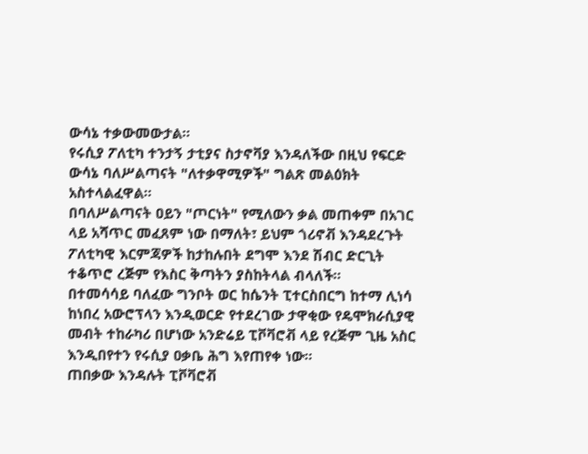ውሳኔ ተቃውመውታል።
የሩሲያ ፖለቲካ ተንታኝ ታቲያና ስታኖቫያ እንዳለችው በዚህ የፍርድ ውሳኔ ባለሥልጣናት "ለተቃዋሚዎች" ግልጽ መልዕክት አስተላልፈዋል።
በባለሥልጣናት ዐይን "ጦርነት" የሚለውን ቃል መጠቀም በአገር ላይ አሻጥር መፈጸም ነው በማለት፣ ይህም ጎሪኖቭ እንዳደረጉት ፖለቲካዊ እርምጃዎች ከታከሉበት ደግሞ እንደ ሽብር ድርጊት ተቆጥሮ ረጅም የእስር ቅጣትን ያስከትላል ብላለች።
በተመሳሳይ ባለፈው ግንቦት ወር ከሴንት ፒተርስበርግ ከተማ ሊነሳ ከነበረ አውሮፕላን እንዲወርድ የተደረገው ታዋቂው የዴሞክራሲያዊ መብት ተከራካሪ በሆነው አንድሬይ ፒቮቫሮቭ ላይ የረጅም ጊዜ አስር እንዲበየተን የሩሲያ ዐቃቤ ሕግ እየጠየቀ ነው።
ጠበቃው እንዳሉት ፒቮቫሮቭ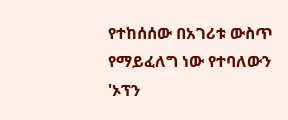የተከሰሰው በአገሪቱ ውስጥ የማይፈለግ ነው የተባለውን 'ኦፕን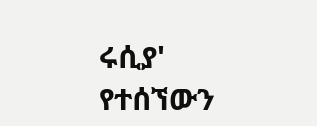ሩሲያ' የተሰኘውን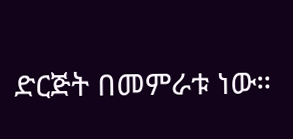ድርጅት በመምራቱ ነው።